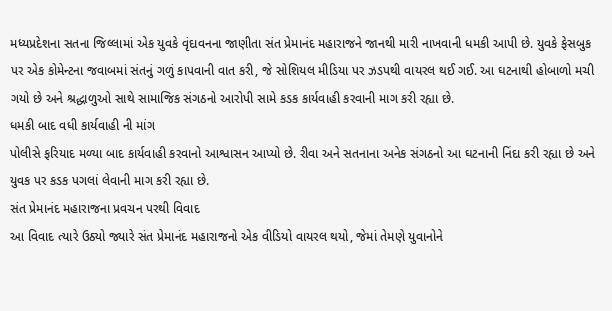મધ્યપ્રદેશના સતના જિલ્લામાં એક યુવકે વૃંદાવનના જાણીતા સંત પ્રેમાનંદ મહારાજને જાનથી મારી નાખવાની ધમકી આપી છે. યુવકે ફેસબુક પર એક કોમેન્ટના જવાબમાં સંતનું ગળું કાપવાની વાત કરી, જે સોશિયલ મીડિયા પર ઝડપથી વાયરલ થઈ ગઈ. આ ઘટનાથી હોબાળો મચી ગયો છે અને શ્રદ્ધાળુઓ સાથે સામાજિક સંગઠનો આરોપી સામે કડક કાર્યવાહી કરવાની માગ કરી રહ્યા છે.
ધમકી બાદ વધી કાર્યવાહી ની માંગ
પોલીસે ફરિયાદ મળ્યા બાદ કાર્યવાહી કરવાનો આશ્વાસન આપ્યો છે. રીવા અને સતનાના અનેક સંગઠનો આ ઘટનાની નિંદા કરી રહ્યા છે અને યુવક પર કડક પગલાં લેવાની માગ કરી રહ્યા છે.
સંત પ્રેમાનંદ મહારાજના પ્રવચન પરથી વિવાદ
આ વિવાદ ત્યારે ઉઠ્યો જ્યારે સંત પ્રેમાનંદ મહારાજનો એક વીડિયો વાયરલ થયો, જેમાં તેમણે યુવાનોને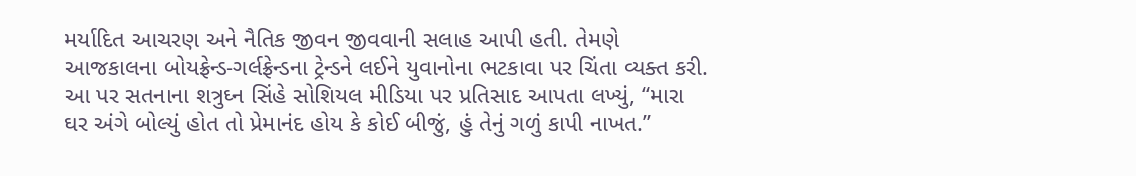મર્યાદિત આચરણ અને નૈતિક જીવન જીવવાની સલાહ આપી હતી. તેમણે આજકાલના બોયફ્રેન્ડ-ગર્લફ્રેન્ડના ટ્રેન્ડને લઈને યુવાનોના ભટકાવા પર ચિંતા વ્યક્ત કરી. આ પર સતનાના શત્રુઘ્ન સિંહે સોશિયલ મીડિયા પર પ્રતિસાદ આપતા લખ્યું, “મારા ઘર અંગે બોલ્યું હોત તો પ્રેમાનંદ હોય કે કોઈ બીજું, હું તેનું ગળું કાપી નાખત.”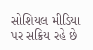સોશિયલ મીડિયા પર સક્રિય રહે છે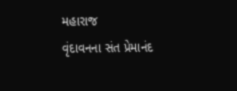મહારાજ
વૃંદાવનના સંત પ્રેમાનંદ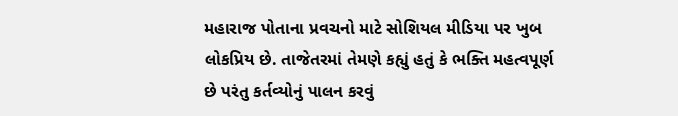મહારાજ પોતાના પ્રવચનો માટે સોશિયલ મીડિયા પર ખુબ લોકપ્રિય છે. તાજેતરમાં તેમણે કહ્યું હતું કે ભક્તિ મહત્વપૂર્ણ છે પરંતુ કર્તવ્યોનું પાલન કરવું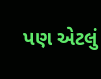પણ એટલું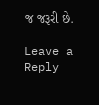જ જરૂરી છે.

Leave a Reply